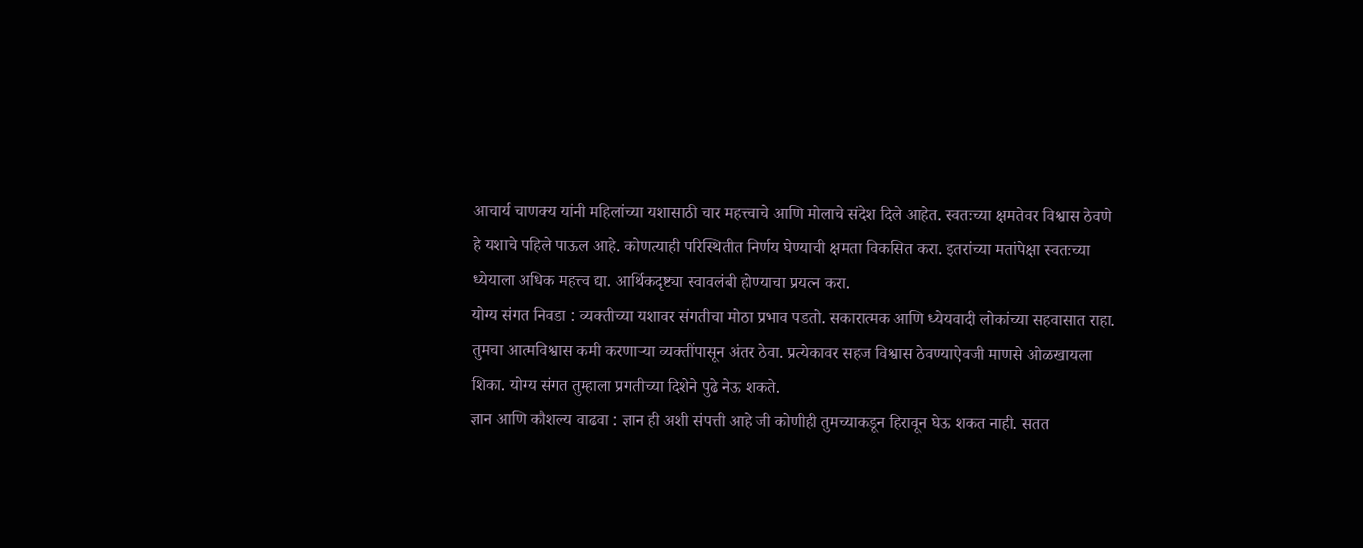आचार्य चाणक्य यांनी महिलांच्या यशासाठी चार महत्त्वाचे आणि मोलाचे संदेश दिले आहेत. स्वतःच्या क्षमतेवर विश्वास ठेवणे हे यशाचे पहिले पाऊल आहे. कोणत्याही परिस्थितीत निर्णय घेण्याची क्षमता विकसित करा. इतरांच्या मतांपेक्षा स्वतःच्या ध्येयाला अधिक महत्त्व द्या. आर्थिकदृष्ट्या स्वावलंबी होण्याचा प्रयत्न करा.
योग्य संगत निवडा : व्यक्तीच्या यशावर संगतीचा मोठा प्रभाव पडतो. सकारात्मक आणि ध्येयवादी लोकांच्या सहवासात राहा. तुमचा आत्मविश्वास कमी करणाऱ्या व्यक्तींपासून अंतर ठेवा. प्रत्येकावर सहज विश्वास ठेवण्याऐवजी माणसे ओळखायला शिका. योग्य संगत तुम्हाला प्रगतीच्या दिशेने पुढे नेऊ शकते.
ज्ञान आणि कौशल्य वाढवा : ज्ञान ही अशी संपत्ती आहे जी कोणीही तुमच्याकडून हिरावून घेऊ शकत नाही. सतत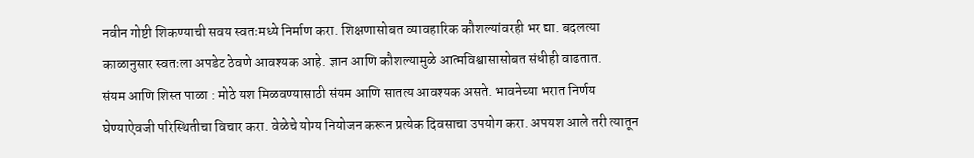नवीन गोष्टी शिकण्याची सवय स्वतःमध्ये निर्माण करा. शिक्षणासोबत व्यावहारिक कौशल्यांवरही भर द्या. बदलत्या काळानुसार स्वतःला अपडेट ठेवणे आवश्यक आहे. ज्ञान आणि कौशल्यामुळे आत्मविश्वासासोबत संधीही वाढतात.
संयम आणि शिस्त पाळा : मोठे यश मिळवण्यासाठी संयम आणि सातत्य आवश्यक असते. भावनेच्या भरात निर्णय घेण्याऐवजी परिस्थितीचा विचार करा. वेळेचे योग्य नियोजन करून प्रत्येक दिवसाचा उपयोग करा. अपयश आले तरी त्यातून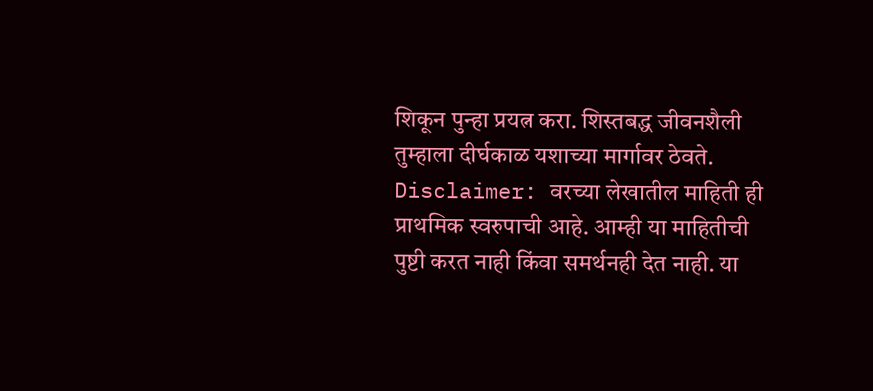शिकून पुन्हा प्रयत्न करा. शिस्तबद्ध जीवनशैली तुम्हाला दीर्घकाळ यशाच्या मार्गावर ठेवते.
Disclaimer: वरच्या लेखातील माहिती ही प्राथमिक स्वरुपाची आहे. आम्ही या माहितीची पुष्टी करत नाही किंवा समर्थनही देत नाही. या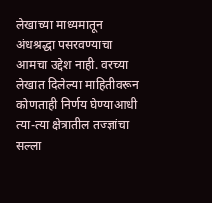लेखाच्या माध्यमातून अंधश्रद्धा पसरवण्याचा आमचा उद्देश नाही. वरच्या लेखात दिलेल्या माहितीवरून कोणताही निर्णय घेण्याआधी त्या-त्या क्षेत्रातील तज्ज्ञांचा सल्ला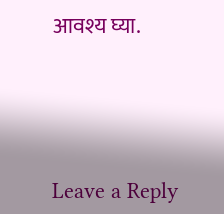आवश्य घ्या.




Leave a Reply